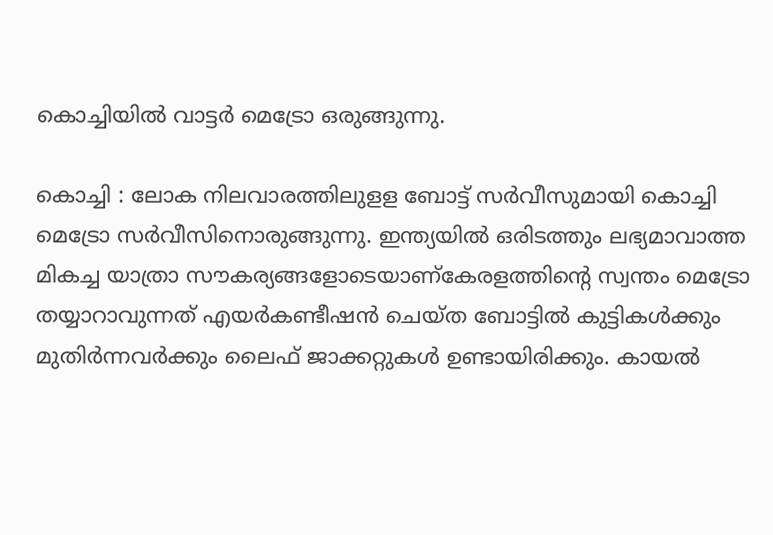കൊച്ചിയില്‍ വാട്ടര്‍ മെട്രോ ഒരുങ്ങുന്നു.

കൊച്ചി : ലോക നിലവാരത്തിലുളള ബോട്ട്‌ സര്‍വീസുമായി കൊച്ചി മെട്രോ സര്‍വീസിനൊരുങ്ങുന്നു. ഇന്ത്യയില്‍ ഒരിടത്തും ലഭ്യമാവാത്ത മികച്ച യാത്രാ സൗകര്യങ്ങളോടെയാണ്‌കേരളത്തിന്‍റെ സ്വന്തം മെട്രോ തയ്യാറാവുന്നത്‌ എയര്‍കണ്ടീഷന്‍ ചെയ്‌ത ബോട്ടില്‍ കുട്ടികള്‍ക്കും മുതിര്‍ന്നവര്‍ക്കും ലൈഫ്‌ ജാക്കറ്റുകള്‍ ഉണ്ടായിരിക്കും. കായല്‍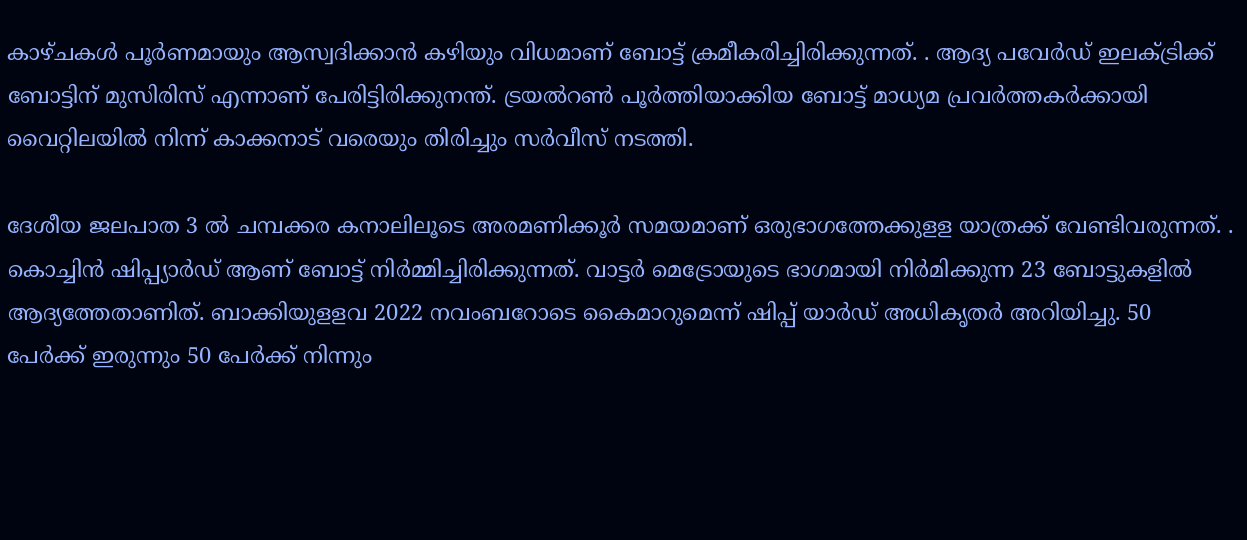കാഴ്‌ചകള്‍ പൂര്‍ണമായും ആസ്വദിക്കാന്‍ കഴിയും വിധമാണ്‌ ബോട്ട്‌ ക്രമീകരിച്ചിരിക്കുന്നത്‌. . ആദ്യ പവേര്‍ഡ്‌ ഇലക്ട്രിക്ക്‌ ബോട്ടിന്‌ മുസിരിസ്‌ എന്നാണ്‌ പേരിട്ടിരിക്കുനന്ത്‌. ട്രയല്‍റണ്‍ പൂര്‍ത്തിയാക്കിയ ബോട്ട്‌ മാധ്യമ പ്രവര്‍ത്തകര്‍ക്കായി വൈറ്റിലയില്‍ നിന്ന്‌ കാക്കനാട്‌ വരെയും തിരിച്ചും സര്‍വീസ്‌ നടത്തി.

ദേശീയ ജലപാത 3 ല്‍ ചമ്പക്കര കനാലിലൂടെ അരമണിക്കൂര്‍ സമയമാണ്‌ ഒരുഭാഗത്തേക്കുളള യാത്രക്ക്‌ വേണ്ടിവരുന്നത്‌. . കൊച്ചിന്‍ ഷിപ്പ്യാര്‍ഡ്‌ ആണ്‌ ബോട്ട്‌ നിര്‍മ്മിച്ചിരിക്കുന്നത്‌. വാട്ടര്‍ മെട്രോയുടെ ഭാഗമായി നിര്‍മിക്കുന്ന 23 ബോട്ടുകളില്‍ ആദ്യത്തേതാണിത്‌. ബാക്കിയുളളവ 2022 നവംബറോടെ കൈമാറുമെന്ന്‌ ഷിപ്പ്‌ യാര്‍ഡ്‌ അധികൃതര്‍ അറിയിച്ചു. 50 പേര്‍ക്ക്‌ ഇരുന്നും 50 പേര്‍ക്ക്‌ നിന്നും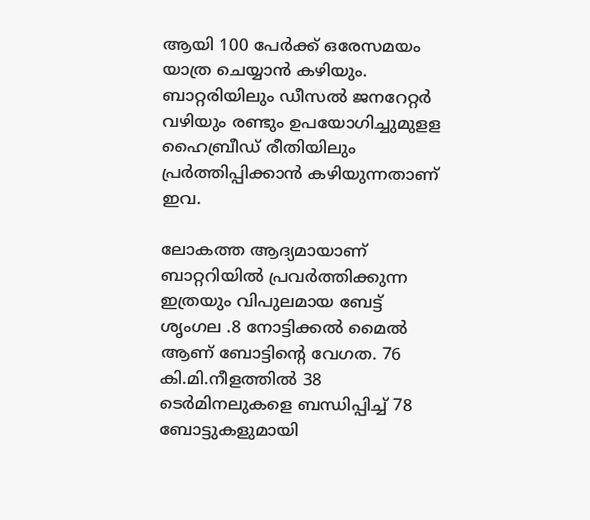ആയി 100 പേര്‍ക്ക്‌ ഒരേസമയം യാത്ര ചെയ്യാന്‍ കഴിയും. ബാറ്റരിയിലും ഡീസല്‍ ജനറേറ്റര്‍ വഴിയും രണ്ടും ഉപയോഗിച്ചുമുളള ഹൈബ്രീഡ്‌ രീതിയിലും പ്രര്‍ത്തിപ്പിക്കാന്‍ കഴിയുന്നതാണ്‌ ഇവ.

ലോകത്ത ആദ്യമായാണ്‌ ബാറ്ററിയില്‍ പ്രവര്‍ത്തിക്കുന്ന ഇത്രയും വിപുലമായ ബേട്ട്‌ ശൃംഗല .8 നോട്ടിക്കല്‍ മൈല്‍ ആണ്‌ ബോട്ടിന്റെ വേഗത. 76 കി.മി.നീളത്തില്‍ 38 ടെര്‍മിനലുകളെ ബന്ധിപ്പിച്ച്‌ 78 ബോട്ടുകളുമായി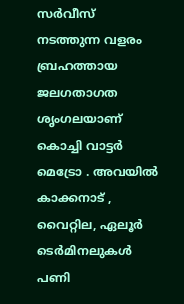സര്‍വീസ്‌ നടത്തുന്ന വളരം ബ്രഹത്തായ ജലഗതാഗത ശൃംഗലയാണ്‌ കൊച്ചി വാട്ടര്‍ മെട്രോ . അവയില്‍ കാക്കനാട്‌ , വൈറ്റില, ഏലൂര്‍ ടെര്‍മിനലുകള്‍ പണി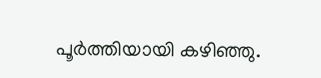പൂര്‍ത്തിയായി കഴിഞ്ഞു.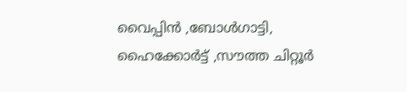വൈപ്പിന്‍ ,ബോള്‍ഗാട്ടി, ഹൈക്കോര്‍ട്ട്‌ ,സൗത്ത ചിറ്റൂര്‍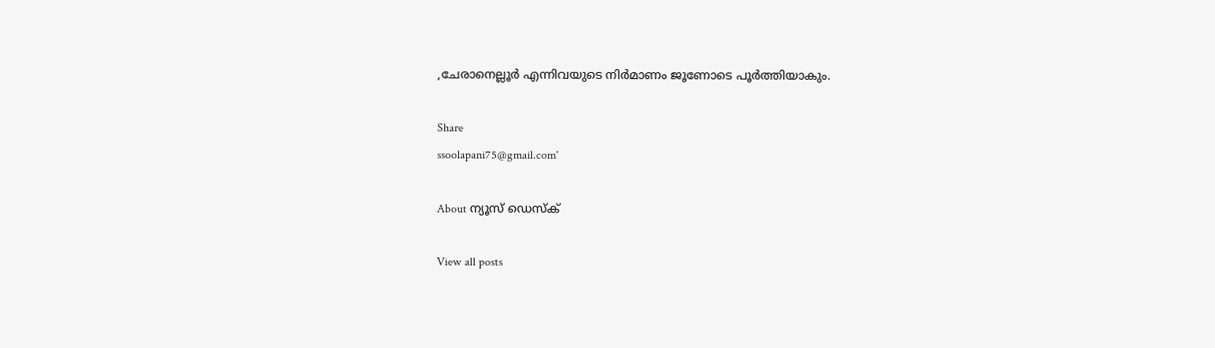,ചേരാനെല്ലൂര്‍ എന്നിവയുടെ നിര്‍മാണം ജൂണോടെ പൂര്‍ത്തിയാകും.

Share
ssoolapani75@gmail.com'

About ന്യൂസ് ഡെസ്ക്

View all posts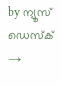by ന്യൂസ് ഡെസ്ക് →